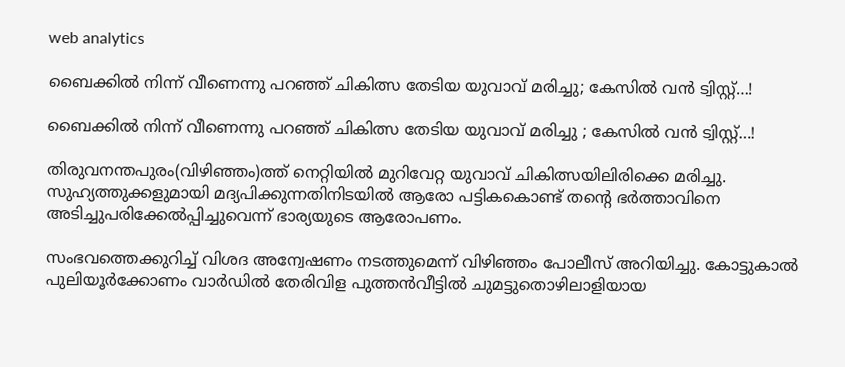web analytics

ബൈക്കിൽ നിന്ന് വീണെന്നു പറഞ്ഞ് ചികിത്സ തേടിയ യുവാവ് മരിച്ചു; കേസിൽ വൻ ട്വിസ്റ്റ്…!

ബൈക്കിൽ നിന്ന് വീണെന്നു പറഞ്ഞ് ചികിത്സ തേടിയ യുവാവ് മരിച്ചു ; കേസിൽ വൻ ട്വിസ്റ്റ്…!

തിരുവനന്തപുരം(വിഴിഞ്ഞം)ത്ത് നെറ്റിയിൽ മുറിവേറ്റ യുവാവ് ചികിത്സയിലിരിക്കെ മരിച്ചു. സുഹ്യത്തുക്കളുമായി മദ്യപിക്കുന്നതിനിടയിൽ ആരോ പട്ടികകൊണ്ട് തന്റെ ഭർത്താവിനെ അടിച്ചുപരിക്കേൽപ്പിച്ചുവെന്ന് ഭാര്യയുടെ ആരോപണം.

സംഭവത്തെക്കുറിച്ച് വിശദ അന്വേഷണം നടത്തുമെന്ന് വിഴിഞ്ഞം പോലീസ് അറിയിച്ചു. കോട്ടുകാൽ പുലിയൂർക്കോണം വാർഡിൽ തേരിവിള പുത്തൻവീട്ടിൽ ചുമട്ടുതൊഴിലാളിയായ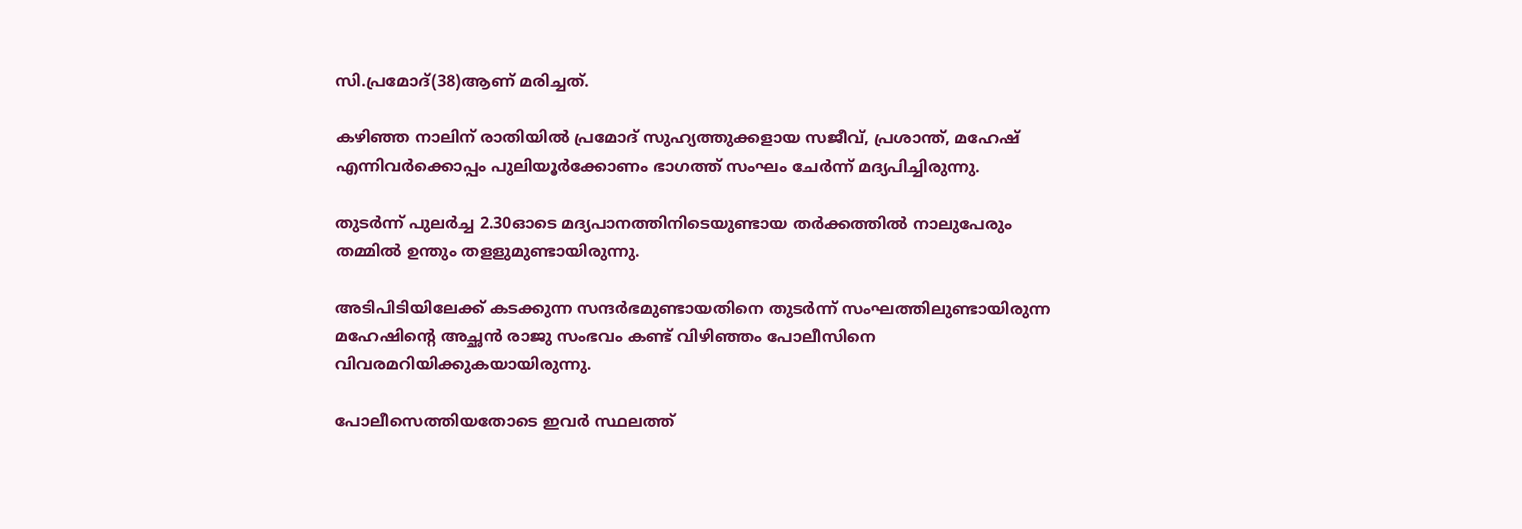സി.പ്രമോദ്(38)ആണ് മരിച്ചത്.

കഴിഞ്ഞ നാലിന് രാതിയിൽ പ്രമോദ് സുഹ്യത്തുക്കളായ സജീവ്, പ്രശാന്ത്, മഹേഷ് എന്നിവർക്കൊപ്പം പുലിയൂർക്കോണം ഭാഗത്ത് സംഘം ചേർന്ന് മദ്യപിച്ചിരുന്നു.

തുടർന്ന് പുലർച്ച 2.30ഓടെ മദ്യപാനത്തിനിടെയുണ്ടായ തർക്കത്തിൽ നാലുപേരും തമ്മിൽ ഉന്തും തളളുമുണ്ടായിരുന്നു.

അടിപിടിയിലേക്ക് കടക്കുന്ന സന്ദർഭമുണ്ടായതിനെ തുടർന്ന് സംഘത്തിലുണ്ടായിരുന്ന മഹേഷിന്റെ അച്ഛൻ രാജു സംഭവം കണ്ട് വിഴിഞ്ഞം പോലീസിനെ വിവരമറിയിക്കുകയായിരുന്നു.

പോലീസെത്തിയതോടെ ഇവർ സ്ഥലത്ത്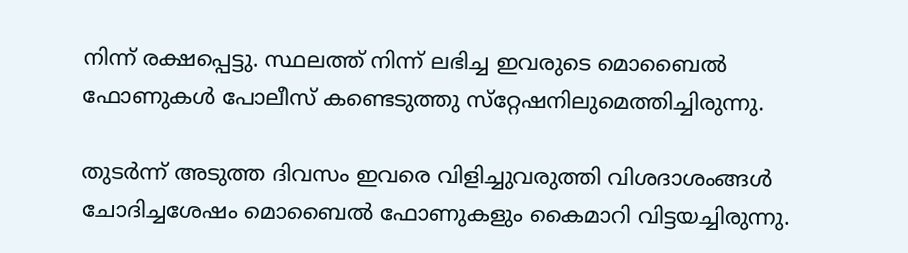നിന്ന് രക്ഷപ്പെട്ടു. സ്ഥലത്ത് നിന്ന് ലഭിച്ച ഇവരുടെ മൊബൈൽ ഫോണുകൾ പോലീസ് കണ്ടെടുത്തു സ്‌റ്റേഷനിലുമെത്തിച്ചിരുന്നു.

തുടർന്ന് അടുത്ത ദിവസം ഇവരെ വിളിച്ചുവരുത്തി വിശദാശംങ്ങൾ ചോദിച്ചശേഷം മൊബൈൽ ഫോണുകളും കൈമാറി വിട്ടയച്ചിരുന്നു.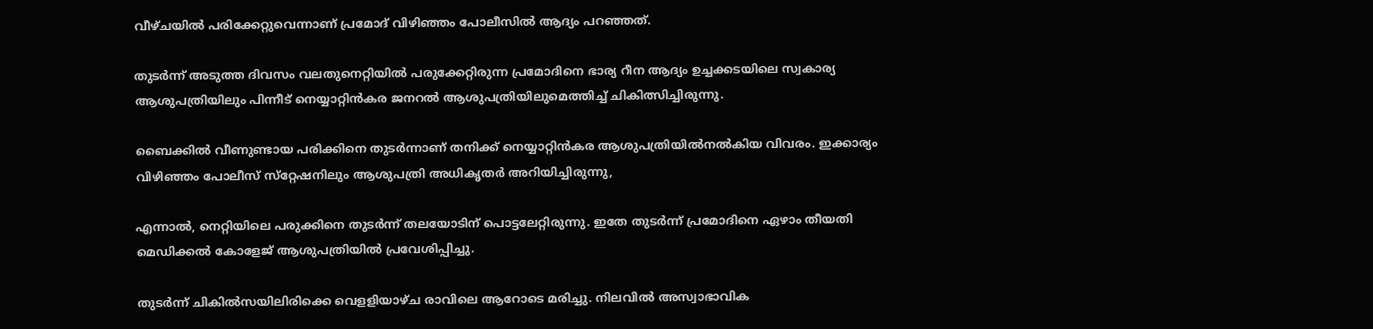വീഴ്ചയിൽ പരിക്കേറ്റുവെന്നാണ് പ്രമോദ് വിഴിഞ്ഞം പോലീസിൽ ആദ്യം പറഞ്ഞത്.

തുടർന്ന് അടുത്ത ദിവസം വലതുനെറ്റിയിൽ പരുക്കേറ്റിരുന്ന പ്രമോദിനെ ഭാര്യ റീന ആദ്യം ഉച്ചക്കടയിലെ സ്വകാര്യ ആശുപത്രിയിലും പിന്നീട് നെയ്യാറ്റിൻകര ജനറൽ ആശുപത്രിയിലുമെത്തിച്ച് ചികിത്സിച്ചിരുന്നു.

ബൈക്കിൽ വീണുണ്ടായ പരിക്കിനെ തുടർന്നാണ് തനിക്ക് നെയ്യാറ്റിൻകര ആശുപത്രിയിൽനൽകിയ വിവരം. ഇക്കാര്യം വിഴിഞ്ഞം പോലീസ് സ്‌റ്റേഷനിലും ആശുപത്രി അധികൃതർ അറിയിച്ചിരുന്നു,

എന്നാൽ, നെറ്റിയിലെ പരുക്കിനെ തുടർന്ന് തലയോടിന് പൊട്ടലേറ്റിരുന്നു. ഇതേ തുടർന്ന് പ്രമോദിനെ ഏഴാം തീയതി മെഡിക്കൽ കോളേജ് ആശുപത്രിയിൽ പ്രവേശിപ്പിച്ചു.

തുടർന്ന് ചികിൽസയിലിരിക്കെ വെളളിയാഴ്ച രാവിലെ ആറോടെ മരിച്ചു. നിലവിൽ അസ്വാഭാവിക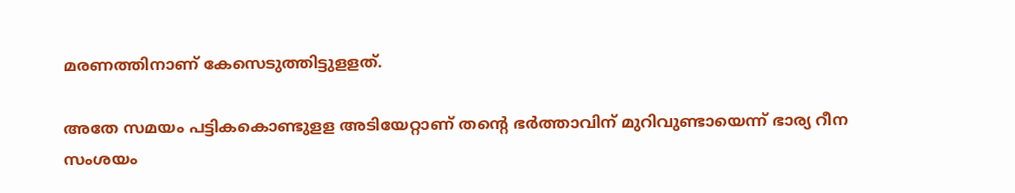മരണത്തിനാണ് കേസെടുത്തിട്ടുളളത്.

അതേ സമയം പട്ടികകൊണ്ടുളള അടിയേറ്റാണ് തന്റെ ഭർത്താവിന് മുറിവുണ്ടായെന്ന് ഭാര്യ റീന സംശയം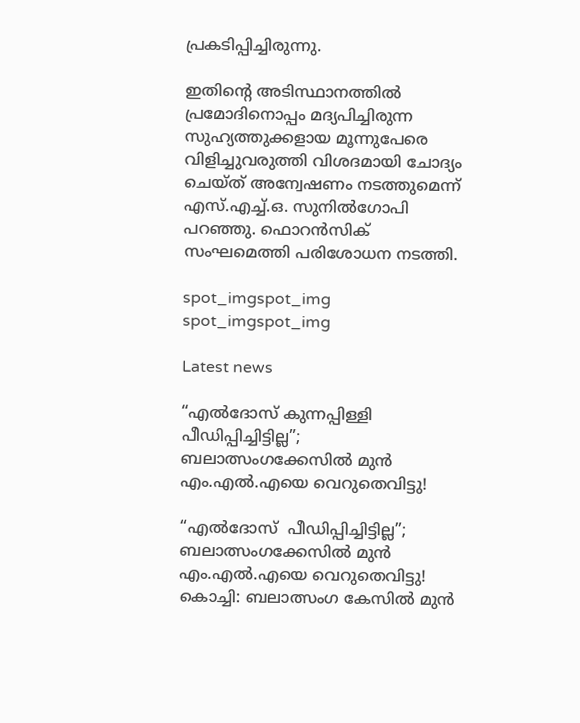പ്രകടിപ്പിച്ചിരുന്നു.

ഇതിന്റെ അടിസ്ഥാനത്തിൽ പ്രമോദിനൊപ്പം മദ്യപിച്ചിരുന്ന സുഹ്യത്തുക്കളായ മൂന്നുപേരെ വിളിച്ചുവരുത്തി വിശദമായി ചോദ്യം ചെയ്ത് അന്വേഷണം നടത്തുമെന്ന് എസ്.എച്ച്.ഒ. സുനിൽഗോപി പറഞ്ഞു. ഫൊറൻസിക് സംഘമെത്തി പരിശോധന നടത്തി.

spot_imgspot_img
spot_imgspot_img

Latest news

“എൽദോസ് കുന്നപ്പിള്ളി പീഡിപ്പിച്ചിട്ടില്ല”; ബലാത്സംഗക്കേസിൽ മുൻ എം.എൽ.എയെ വെറുതെവിട്ടു!

“എൽദോസ്  പീഡിപ്പിച്ചിട്ടില്ല”; ബലാത്സംഗക്കേസിൽ മുൻ എം.എൽ.എയെ വെറുതെവിട്ടു!  കൊച്ചി: ബലാത്സംഗ കേസിൽ മുൻ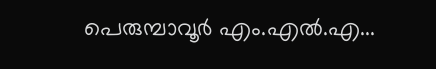പെരുമ്പാവൂർ എം.എൽ.എ...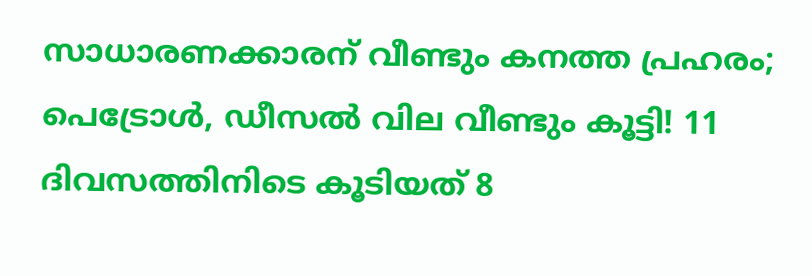സാധാരണക്കാരന് വീണ്ടും കനത്ത പ്രഹരം; പെട്രോൾ, ഡീസൽ വില വീണ്ടും കൂട്ടി! 11 ദിവസത്തിനിടെ കൂടിയത് 8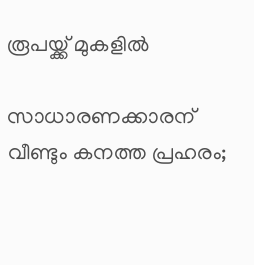രൂപയ്ക്ക് മുകളിൽ

സാധാരണക്കാരന് വീണ്ടും കനത്ത പ്രഹരം;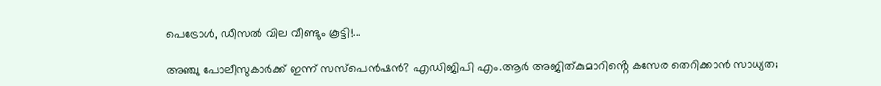പെട്രോൾ, ഡീസൽ വില വീണ്ടും കൂട്ടി!...

അഞ്ചു പോലീസുകാർക്ക് ഇന്ന് സസ്‌പെൻഷൻ? എഡിജിപി എം.ആർ അജിത്കുമാറിൻ്റെ കസേര തെറിക്കാൻ സാധ്യത;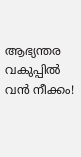ആഭ്യന്തര വകുപ്പിൽ വൻ നീക്കം!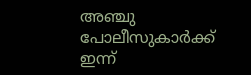അഞ്ചു പോലീസുകാർക്ക് ഇന്ന്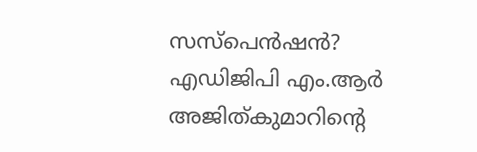സസ്‌പെൻഷൻ? എഡിജിപി എം.ആർ അജിത്കുമാറിൻ്റെ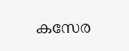കസേര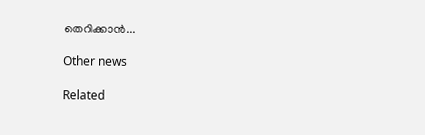തെറിക്കാൻ...

Other news

Related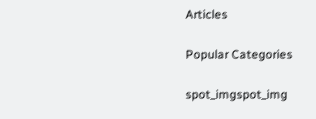Articles

Popular Categories

spot_imgspot_img